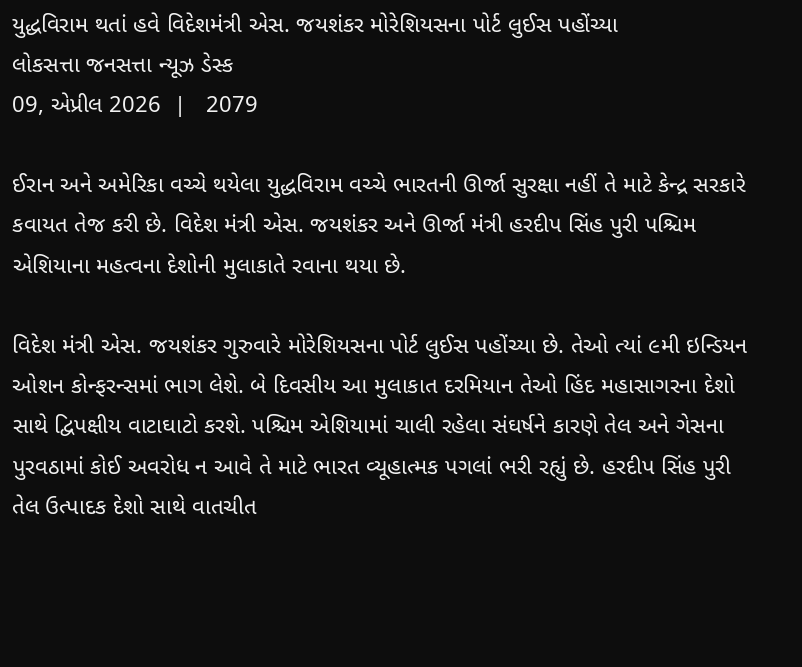યુદ્ધવિરામ થતાં હવે વિદેશમંત્રી એસ. જયશંકર મોરેશિયસના પોર્ટ લુઈસ પહોંચ્યા
લોકસત્તા જનસત્તા ન્યૂઝ ડેસ્ક
09, એપ્રીલ 2026  |   2079

ઈરાન અને અમેરિકા વચ્ચે થયેલા યુદ્ધવિરામ વચ્ચે ભારતની ઊર્જા સુરક્ષા નહીં તે માટે કેન્દ્ર સરકારે કવાયત તેજ કરી છે. વિદેશ મંત્રી એસ. જયશંકર અને ઊર્જા મંત્રી હરદીપ સિંહ પુરી પશ્ચિમ એશિયાના મહત્વના દેશોની મુલાકાતે રવાના થયા છે.

વિદેશ મંત્રી એસ. જયશંકર ગુરુવારે મોરેશિયસના પોર્ટ લુઈસ પહોંચ્યા છે. તેઓ ત્યાં ૯મી ઇન્ડિયન ઓશન કોન્ફરન્સમાં ભાગ લેશે. બે દિવસીય આ મુલાકાત દરમિયાન તેઓ હિંદ મહાસાગરના દેશો સાથે દ્વિપક્ષીય વાટાઘાટો કરશે. પશ્ચિમ એશિયામાં ચાલી રહેલા સંઘર્ષને કારણે તેલ અને ગેસના પુરવઠામાં કોઈ અવરોધ ન આવે તે માટે ભારત વ્યૂહાત્મક પગલાં ભરી રહ્યું છે. હરદીપ સિંહ પુરી તેલ ઉત્પાદક દેશો સાથે વાતચીત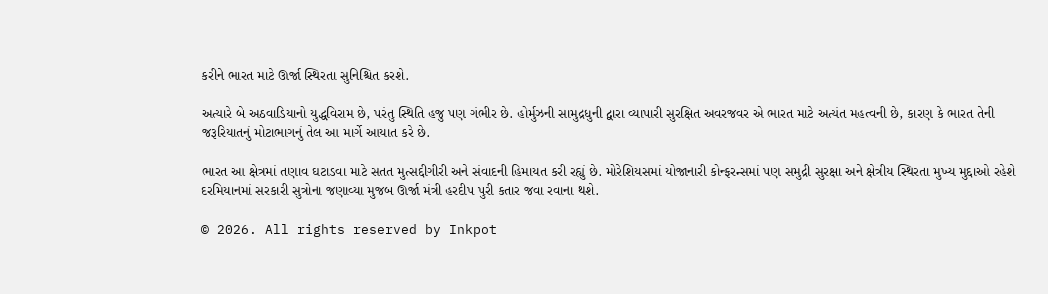કરીને ભારત માટે ઊર્જા સ્થિરતા સુનિશ્ચિત કરશે.

અત્યારે બે અઠવાડિયાનો યુદ્ધવિરામ છે, પરંતુ સ્થિતિ હજુ પણ ગંભીર છે. હોર્મુઝની સામુદ્રધુની દ્વારા વ્યાપારી સુરક્ષિત અવરજવર એ ભારત માટે અત્યંત મહત્વની છે, કારણ કે ભારત તેની જરૂરિયાતનું મોટાભાગનું તેલ આ માર્ગે આયાત કરે છે.

ભારત આ ક્ષેત્રમાં તણાવ ઘટાડવા માટે સતત મુત્સદ્દીગીરી અને સંવાદની હિમાયત કરી રહ્યું છે. મોરેશિયસમાં યોજાનારી કોન્ફરન્સમાં પણ સમુદ્રી સુરક્ષા અને ક્ષેત્રીય સ્થિરતા મુખ્ય મુદ્દાઓ રહેશે દરમિયાનમાં સરકારી સુત્રોના જણાવ્યા મુજબ ઊર્જા મંત્રી હરદીપ પુરી કતાર જવા રવાના થશે.

© 2026. All rights reserved by Inkpot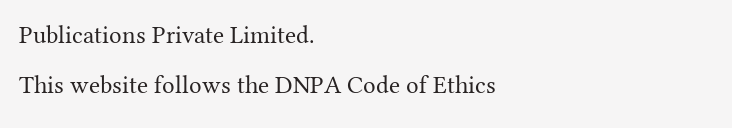Publications Private Limited.
This website follows the DNPA Code of Ethics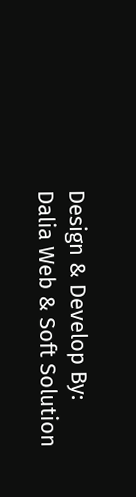Design & Develop By:
Dalia Web & Soft Solution